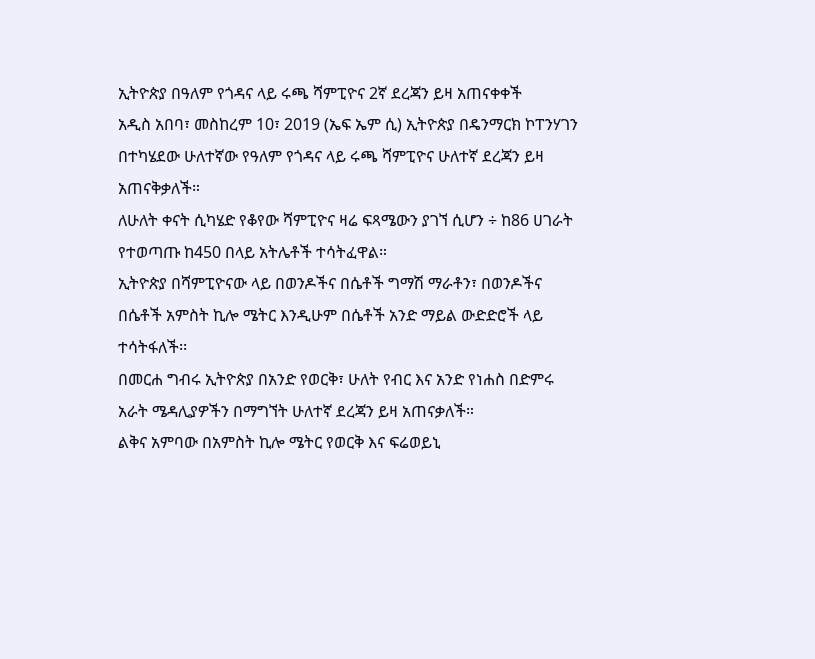ኢትዮጵያ በዓለም የጎዳና ላይ ሩጫ ሻምፒዮና 2ኛ ደረጃን ይዛ አጠናቀቀች
አዲስ አበባ፣ መስከረም 10፣ 2019 (ኤፍ ኤም ሲ) ኢትዮጵያ በዴንማርክ ኮፐንሃገን በተካሄደው ሁለተኛው የዓለም የጎዳና ላይ ሩጫ ሻምፒዮና ሁለተኛ ደረጃን ይዛ አጠናቅቃለች።
ለሁለት ቀናት ሲካሄድ የቆየው ሻምፒዮና ዛሬ ፍጻሜውን ያገኘ ሲሆን ÷ ከ86 ሀገራት የተወጣጡ ከ450 በላይ አትሌቶች ተሳትፈዋል።
ኢትዮጵያ በሻምፒዮናው ላይ በወንዶችና በሴቶች ግማሽ ማራቶን፣ በወንዶችና በሴቶች አምስት ኪሎ ሜትር እንዲሁም በሴቶች አንድ ማይል ውድድሮች ላይ ተሳትፋለች፡፡
በመርሐ ግብሩ ኢትዮጵያ በአንድ የወርቅ፣ ሁለት የብር እና አንድ የነሐስ በድምሩ አራት ሜዳሊያዎችን በማግኘት ሁለተኛ ደረጃን ይዛ አጠናቃለች።
ልቅና አምባው በአምስት ኪሎ ሜትር የወርቅ እና ፍሬወይኒ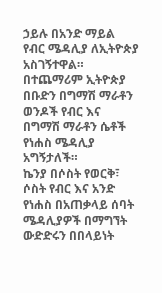ኃይሉ በአንድ ማይል የብር ሜዳሊያ ለኢትዮጵያ አስገኝተዋል።
በተጨማሪም ኢትዮጵያ በቡድን በግማሽ ማራቶን ወንዶች የብር እና በግማሽ ማራቶን ሴቶች የነሐስ ሜዳሊያ አግኝታለች።
ኬንያ በሶስት የወርቅ፣ ሶስት የብር እና አንድ የነሐስ በአጠቃላይ ሰባት ሜዳሊያዎች በማግኘት ውድድሩን በበላይነት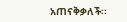አጠናቅቃለች፡፡